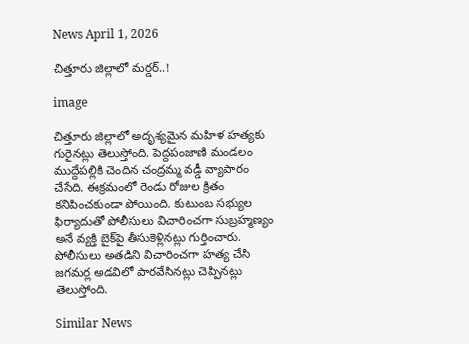News April 1, 2026

చిత్తూరు జిల్లాలో మర్డర్..!

image

చిత్తూరు జిల్లాలో అదృశ్యమైన మహిళ హత్యకు గురైనట్లు తెలుస్తోంది. పెద్దపంజాణి మండలం ముద్దేపల్లికి చెందిన చంద్రమ్మ వడ్డీ వ్యాపారం చేసేది. ఈక్రమంలో రెండు రోజుల క్రితం కనిపించకుండా పోయింది. కుటుంబ సభ్యుల ఫిర్యాదుతో పోలీసులు విచారించగా సుబ్రహ్మణ్యం అనే వ్యక్తి బైక్‌పై తీసుకెళ్లినట్లు గుర్తించారు. పోలీసులు అతడిని విచారించగా హత్య చేసి జగమర్ల అడవిలో పారవేసినట్లు చెప్పినట్లు తెలుస్తోంది.

Similar News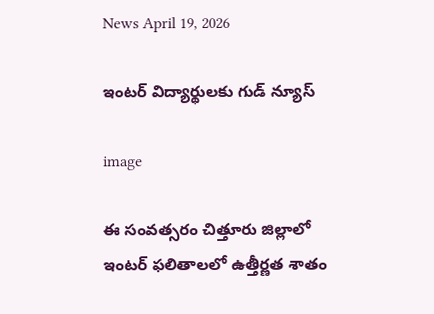News April 19, 2026

ఇంటర్ విద్యార్థులకు గుడ్ న్యూస్

image

ఈ సంవత్సరం చిత్తూరు జిల్లాలో ఇంటర్ ఫలితాలలో ఉత్తీర్ణత శాతం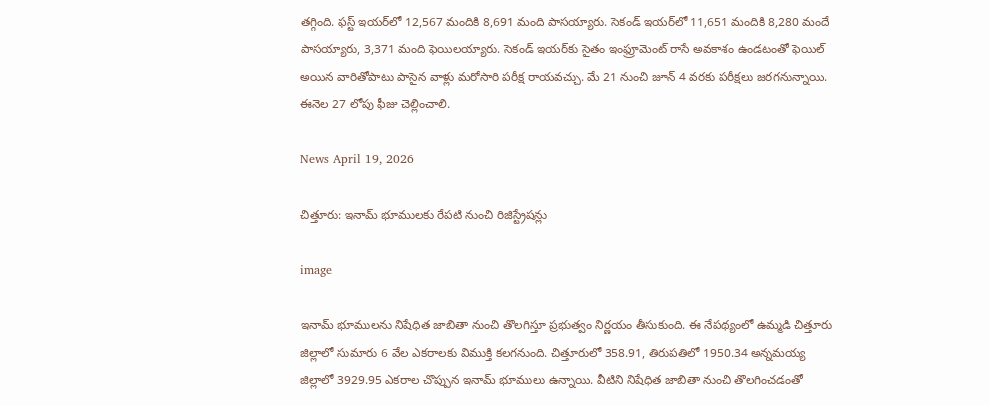తగ్గింది. ఫస్ట్ ఇయర్‌లో 12,567 మందికి 8,691 మంది పాసయ్యారు. సెకండ్ ఇయర్‌లో 11,651 మందికి 8,280 మందే పాసయ్యారు, 3,371 మంది ఫెయిలయ్యారు. సెకండ్ ఇయర్‌కు సైతం ఇంఫ్రూమెంట్ రాసే అవకాశం ఉండటంతో ఫెయిల్ అయిన వారితోపాటు పాసైన వాళ్లు మరోసారి పరీక్ష రాయవచ్చు. మే 21 నుంచి జూన్ 4 వరకు పరీక్షలు జరగనున్నాయి. ఈనెల 27 లోపు ఫీజు చెల్లించాలి.

News April 19, 2026

చిత్తూరు: ఇనామ్ భూములకు రేపటి నుంచి రిజిస్ట్రేషన్లు

image

ఇనామ్ భూములను నిషేధిత జాబితా నుంచి తొలగిస్తూ ప్రభుత్వం నిర్ణయం తీసుకుంది. ఈ నేపథ్యంలో ఉమ్మడి చిత్తూరు జిల్లాలో సుమారు 6 వేల ఎకరాలకు విముక్తి కలగనుంది. చిత్తూరులో 358.91, తిరుపతిలో 1950.34 అన్నమయ్య జిల్లాలో 3929.95 ఎకరాల చొప్పున ఇనామ్ భూములు ఉన్నాయి. వీటిని నిషేధిత జాబితా నుంచి తొలగించడంతో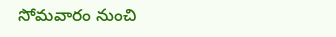సోమవారం నుంచి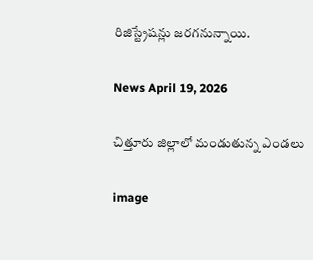రిజిస్ట్రేషన్లు జరగనున్నాయి.

News April 19, 2026

చిత్తూరు జిల్లాలో మండుతున్న ఎండలు

image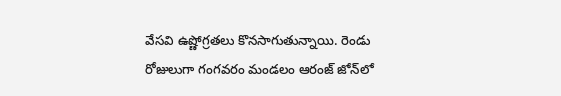వేసవి ఉష్ణోగ్రతలు కొనసాగుతున్నాయి. రెండు రోజులుగా గంగవరం మండలం ఆరంజ్ జోన్‌లో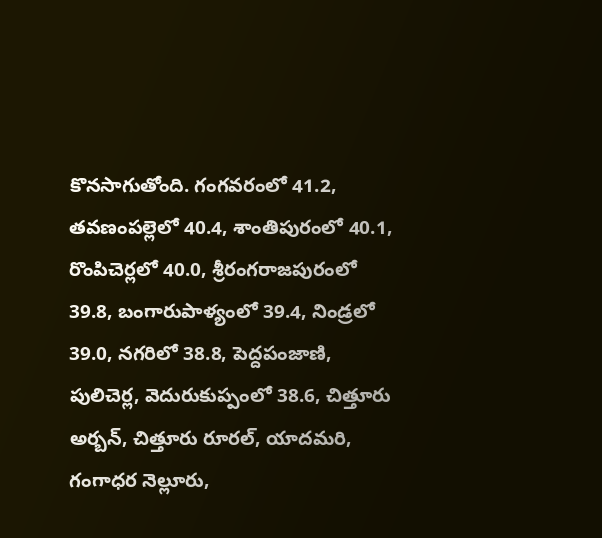కొనసాగుతోంది. గంగవరంలో 41.2, తవణంపల్లెలో 40.4, శాంతిపురంలో 40.1, రొంపిచెర్లలో 40.0, శ్రీరంగరాజపురంలో 39.8, బంగారుపాళ్యంలో 39.4, నిండ్రలో 39.0, నగరిలో 38.8, పెద్దపంజాణి, పులిచెర్ల, వెదురుకుప్పంలో 38.6, చిత్తూరు అర్బన్, చిత్తూరు రూరల్, యాదమరి, గంగాధర నెల్లూరు,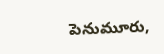పెనుమూరు,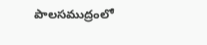పాలసముద్రంలో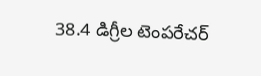38.4 డిగ్రీల టెంపరేచర్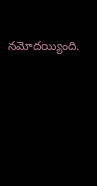నమోదయ్యింది.